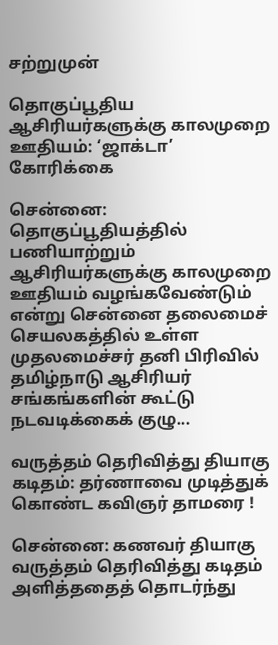சற்றுமுன்

தொகுப்பூதிய ஆசிரியர்களுக்கு காலமுறை ஊதியம்: ‘ஜாக்டா’ கோரிக்கை

சென்னை: தொகுப்பூதியத்தில் பணியாற்றும் ஆசிரியர்களுக்கு காலமுறை ஊதியம் வழங்கவேண்டும் என்று சென்னை தலைமைச் செயலகத்தில் உள்ள முதலமைச்சர் தனி பிரிவில் தமிழ்நாடு ஆசிரியர் சங்கங்களின் கூட்டு நடவடிக்கைக் குழு...

வருத்தம் தெரிவித்து தியாகு கடிதம்: தர்ணாவை முடித்துக் கொண்ட கவிஞர் தாமரை !

சென்னை: கணவர் தியாகு வருத்தம் தெரிவித்து கடிதம் அளித்ததைத் தொடர்ந்து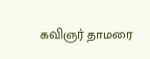கவிஞர் தாமரை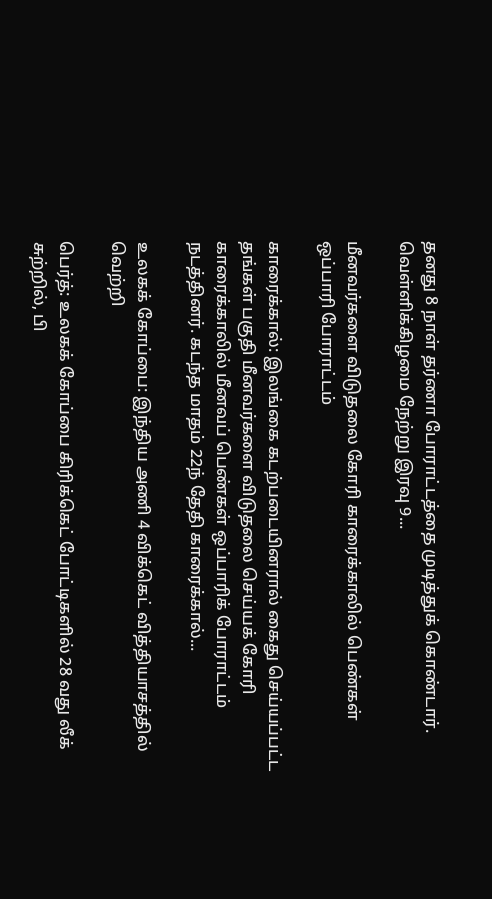தனது 8 நாள் தர்ணா போராட்டத்தை முடித்துக் கொண்டார். வெள்ளிக்கிழமை நேற்று இரவு 9...

மீனவர்களை விடுதலை கோரி காரைக்காலில் பெண்கள் ஒப்பாரி போராட்டம்

காரைக்கால்: இலங்கை கடற்படையினரால் கைது செய்யப்பட்ட தங்கள் பகுதி மீனவர்களை விடுதலை செய்யக் கோரி காரைக்காலில் மீனவப் பெண்கள் ஒப்பாரிக் போராட்டம் நடத்தினர். கடந்த மாதம் 22ந் தேதி காரைக்கால்...

உலகக் கோப்பை: இந்திய அணி 4 விக்கெட் வித்தியாசத்தில் வெற்றி

பெர்த்: உலகக் கோப்பை கிரிக்கெட் போட்டிகளில் 28 வது லீக் சுற்றில், பி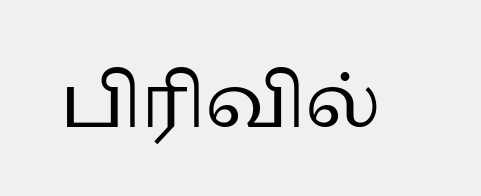பிரிவில்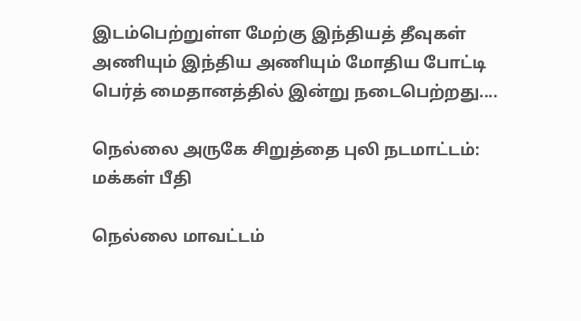இடம்பெற்றுள்ள மேற்கு இந்தியத் தீவுகள் அணியும் இந்திய அணியும் மோதிய போட்டி பெர்த் மைதானத்தில் இன்று நடைபெற்றது....

நெல்லை அருகே சிறுத்தை புலி நடமாட்டம்: மக்கள் பீதி

நெல்லை மாவட்டம்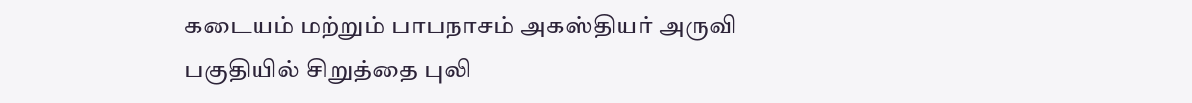கடையம் மற்றும் பாபநாசம் அகஸ்தியர் அருவி பகுதியில் சிறுத்தை புலி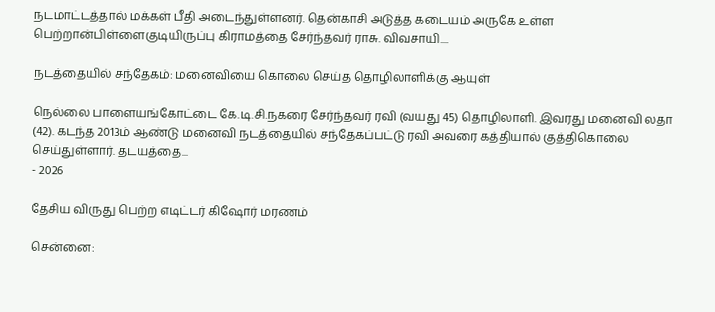நடமாட்டத்தால் மக்கள் பீதி அடைந்துள்ளனர். தென்காசி அடுத்த கடையம் அருகே உள்ள பெற்றான்பிள்ளைகுடியிருப்பு கிராமத்தை சேர்ந்தவர் ராசு. விவசாயி....

நடத்தையில் சந்தேகம்: மனைவியை கொலை செய்த தொழிலாளிக்கு ஆயுள்

நெல்லை பாளையங்கோட்டை கே.டி.சி.நகரை சேர்ந்தவர் ரவி (வயது 45) தொழிலாளி. இவரது மனைவி லதா (42). கடந்த 2013ம் ஆண்டு மனைவி நடத்தையில் சந்தேகப்பட்டு ரவி அவரை கத்தியால் குத்திகொலை செய்துள்ளார். தடயத்தை...
- 2026

தேசிய விருது பெற்ற எடிட்டர் கிஷோர் மரணம்

சென்னை: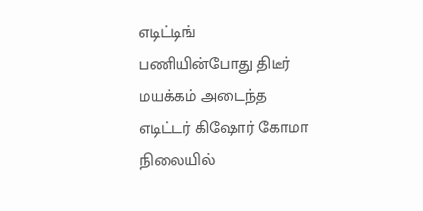எடிட்டிங் பணியின்போது திடீர் மயக்கம் அடைந்த எடிட்டர் கிஷோர் கோமா நிலையில்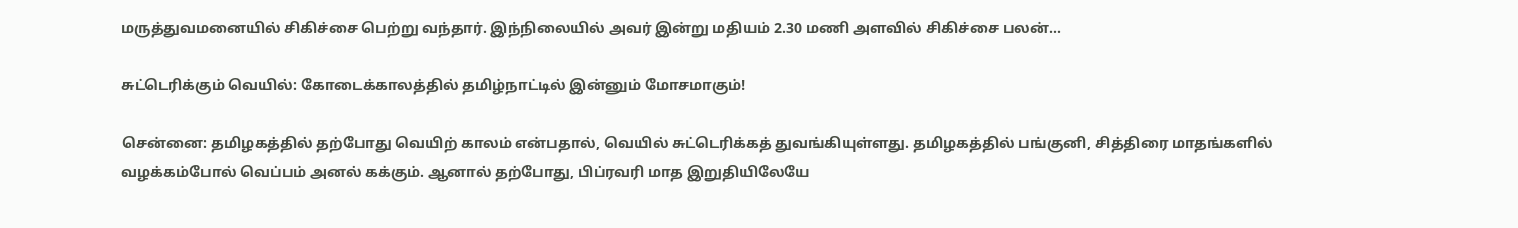மருத்துவமனையில் சிகிச்சை பெற்று வந்தார். இந்நிலையில் அவர் இன்று மதியம் 2.30 மணி அளவில் சிகிச்சை பலன்...

சுட்டெரிக்கும் வெயில்: கோடைக்காலத்தில் தமிழ்நாட்டில் இன்னும் மோசமாகும்!

சென்னை: தமிழகத்தில் தற்போது வெயிற் காலம் என்பதால், வெயில் சுட்டெரிக்கத் துவங்கியுள்ளது. தமிழகத்தில் பங்குனி, சித்திரை மாதங்களில் வழக்கம்போல் வெப்பம் அனல் கக்கும். ஆனால் தற்போது, பிப்ரவரி மாத இறுதியிலேயே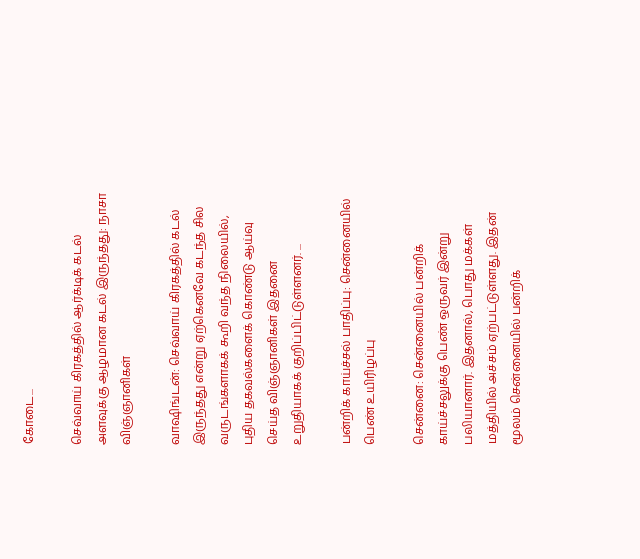கோடை...

செவ்வாய் கிரகத்தில் ஆர்க்டிக் கடல் அளவுக்கு ஆழமான கடல் இருந்தது: நாசா விஞ்ஞானிகள்

வாஷிங்டன்: செவ்வாய் கிரகத்தில் கடல் இருந்தது என்று ஏற்கெனவே கடந்த சில வருடங்களாகக் கூறி வந்த நிலையில், புதிய தகவல்களைக் கொண்டு ஆய்வு செய்த விஞ்ஞானிகள் இதனை உறுதியாகக் குறிப்பிட்டுள்ளனர். ...

பன்றிக் காய்ச்சல் பாதிப்பு: சென்னையில் பெண் உயிரிழப்பு

சென்னை: சென்னையில் பன்றிக் காய்ச்சலுக்கு பெண் ஒருவர் இன்று பலியானார். இதனால், பொது மக்கள் மத்தியில் அச்சம் ஏற்பட்டுள்ளது. இதன் மூலம் சென்னையில் பன்றிக்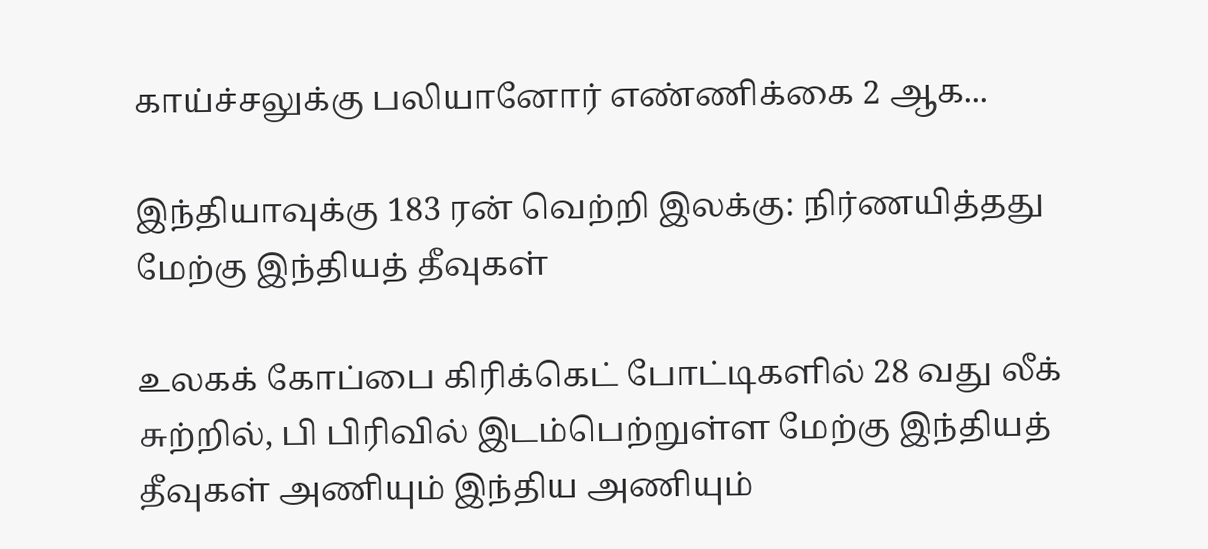காய்ச்சலுக்கு பலியானோர் எண்ணிக்கை 2 ஆக...

இந்தியாவுக்கு 183 ரன் வெற்றி இலக்கு: நிர்ணயித்தது மேற்கு இந்தியத் தீவுகள்

உலகக் கோப்பை கிரிக்கெட் போட்டிகளில் 28 வது லீக் சுற்றில், பி பிரிவில் இடம்பெற்றுள்ள மேற்கு இந்தியத் தீவுகள் அணியும் இந்திய அணியும்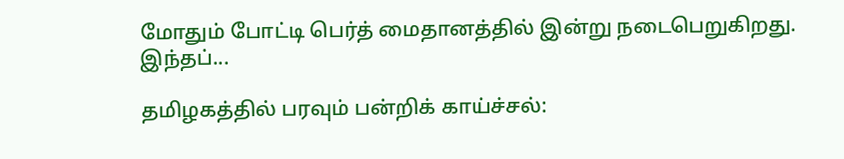மோதும் போட்டி பெர்த் மைதானத்தில் இன்று நடைபெறுகிறது. இந்தப்...

தமிழகத்தில் பரவும் பன்றிக் காய்ச்சல்: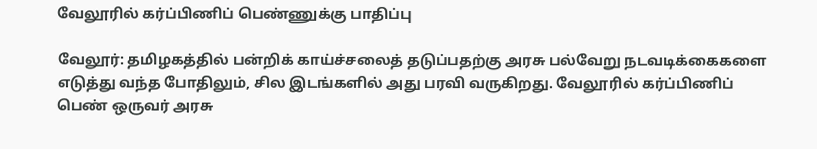வேலூரில் கர்ப்பிணிப் பெண்ணுக்கு பாதிப்பு

வேலூர்: தமிழகத்தில் பன்றிக் காய்ச்சலைத் தடுப்பதற்கு அரசு பல்வேறு நடவடிக்கைகளை எடுத்து வந்த போதிலும், சில இடங்களில் அது பரவி வருகிறது. வேலூரில் கர்ப்பிணிப் பெண் ஒருவர் அரசு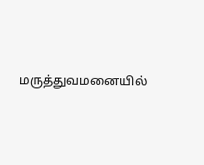மருத்துவமனையில்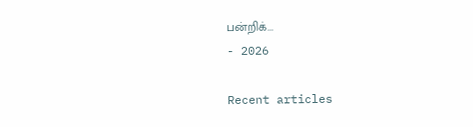பன்றிக்...
- 2026

Recent articles